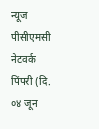न्यूज पीसीएमसी नेटवर्क
पिंपरी (दि. ०४ जून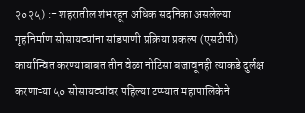२०२५) :- शहरातील शंभरहून अधिक सदनिका असलेल्या गृहनिर्माण सोसायट्यांना सांडपाणी प्रक्रिया प्रकल्प (एसटीपी) कार्यान्वित करण्याबाबत तीन वेळा नोटिसा बजावूनही त्याकडे दुर्लक्ष करणाऱ्या ५० सोसायट्यांवर पहिल्या टप्प्यात महापालिकेने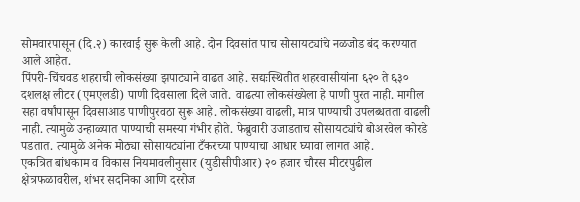सोमवारपासून (दि.२) कारवाई सुरू केली आहे. दोन दिवसांत पाच सोसायट्यांचे नळजोड बंद करण्यात आले आहेत.
पिंपरी-चिंचवड शहराची लोकसंख्या झपाट्याने वाढत आहे. सद्यःस्थितीत शहरवासीयांना ६२० ते ६३० दशलक्ष लीटर (एमएलडी) पाणी दिवसाला दिले जाते. वाढत्या लोकसंख्येला हे पाणी पुरत नाही. मागील सहा वर्षांपासून दिवसाआड पाणीपुरवठा सुरू आहे. लोकसंख्या वाढली, मात्र पाण्याची उपलब्धतता वाढली नाही. त्यामुळे उन्हाळ्यात पाण्याची समस्या गंभीर होते. फेब्रुवारी उजाडताच सोसायट्यांचे बोअरवेल कोरडे पडतात. त्यामुळे अनेक मोठ्या सोसायट्यांना टँकरच्या पाण्याचा आधार घ्यावा लागत आहे.
एकत्रित बांधकाम व विकास नियमावलीनुसार (युडीसीपीआर) २० हजार चौरस मीटरपुढील क्षेत्रफळावरील, शंभर सदनिका आणि दररोज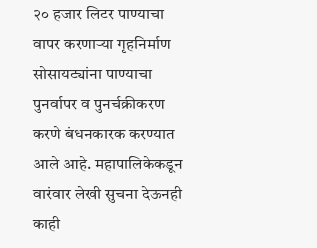२० हजार लिटर पाण्याचा वापर करणाऱ्या गृहनिर्माण सोसायट्यांना पाण्याचा पुनर्वापर व पुनर्चक्रीकरण करणे बंधनकारक करण्यात आले आहे. महापालिकेकडून वारंवार लेखी सुचना देऊनही काही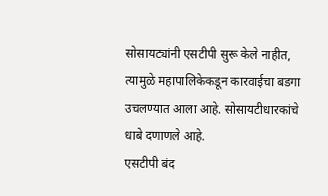सोसायट्यांनी एसटीपी सुरू केले नाहीत, त्यामुळे महापालिकेकडून कारवाईचा बडगा उचलण्यात आला आहे. सोसायटीधारकांचे धाबे दणाणले आहे.
एसटीपी बंद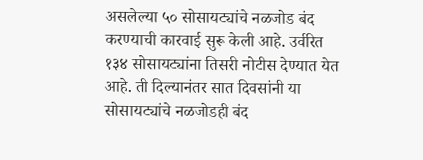असलेल्या ५० सोसायट्यांचे नळजोड बंद करण्याची कारवाई सुरू केली आहे. उर्वरित १३४ सोसायट्यांना तिसरी नोटीस देण्यात येत आहे. ती दिल्यानंतर सात दिवसांनी या सोसायट्यांचे नळजोडही बंद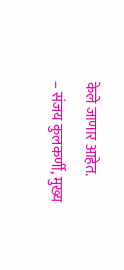केले जाणार आहेत.
– संजय कुलकर्णी, मुख्य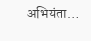अभियंता…